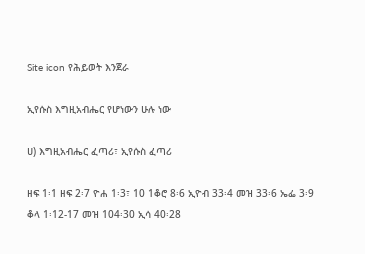Site icon የሕይወት እንጀራ

ኢየሱስ እግዚአብሔር የሆነውን ሁሉ ነው

ሀ) እግዚአብሔር ፈጣሪ፣ ኢየሱስ ፈጣሪ

ዘፍ 1፡1 ዘፍ 2፡7 ዮሐ 1፡3፣ 10 1ቆሮ 8፡6 ኢዮብ 33፡4 መዝ 33፡6 ኤፌ 3፡9 ቆላ 1፡12-17 መዝ 104፡30 ኢሳ 40፡28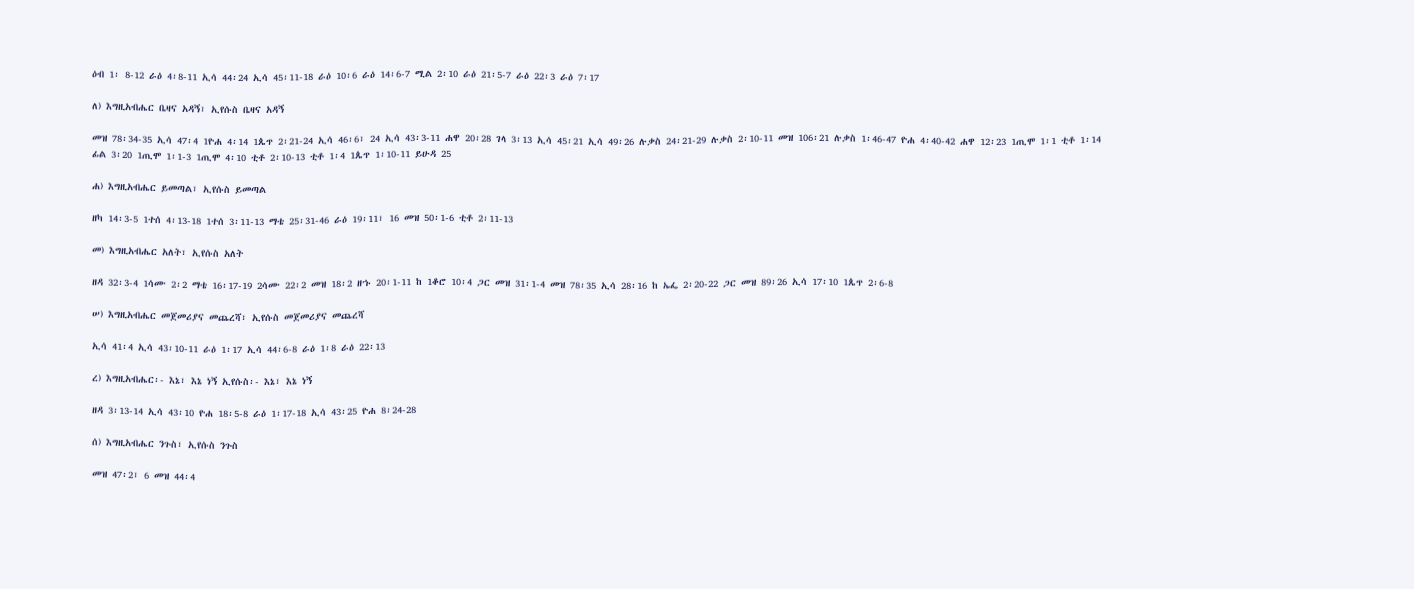ዕብ 1፡ 8-12 ራዕ 4፡8-11 ኢሳ 44፡24 ኢሳ 45፡11-18 ራዕ 10፡6 ራዕ 14፡6-7 ሚል 2፡10 ራዕ 21፡5-7 ራዕ 22፡3 ራዕ 7፡17

ለ) እግዚአብሔር ቤዛና አዳኝ፣ ኢየሱስ ቤዛና አዳኝ

መዝ 78፡34-35 ኢሳ 47፡4 1ዮሐ 4፡14 1ጴጥ 2፡21-24 ኢሳ 46፡6፣ 24 ኢሳ 43፡3-11 ሐዋ 20፡28 ገላ 3፡13 ኢሳ 45፡21 ኢሳ 49፡26 ሉቃስ 24፡21-29 ሉቃስ 2፡10-11 መዝ 106፡21 ሉቃስ 1፡46-47 ዮሐ 4፡40-42 ሐዋ 12፡23 1ጢሞ 1፡1 ቲቶ 1፡14 ፊል 3፡20 1ጢሞ 1፡1-3 1ጢሞ 4፡10 ቲቶ 2፡10-13 ቲቶ 1፡4 1ጴጥ 1፡10-11 ይሁዳ 25

ሐ) እግዚአብሔር ይመጣል፣ ኢየሱስ ይመጣል

ዘካ 14፡3-5 1ተሰ 4፡13-18 1ተሰ 3፡11-13 ማቴ 25፡31-46 ራዕ 19፡11፣ 16 መዝ 50፡1-6 ቲቶ 2፡11-13

መ) እግዚአብሔር አለት፣ ኢየሱስ አለት

ዘዳ 32፡3-4 1ሳሙ 2፡2 ማቴ 16፡17-19 2ሳሙ 22፡2 መዝ 18፡2 ዘኁ 20፡1-11 ከ 1ቆሮ 10፡4 ጋር መዝ 31፡1-4 መዝ 78፡35 ኢሳ 28፡16 ከ ኤፌ 2፡20-22 ጋር መዝ 89፡26 ኢሳ 17፡10 1ጴጥ 2፡6-8

ሠ) እግዚአብሔር መጀመሪያና መጨረሻ፣ ኢየሱስ መጀመሪያና መጨረሻ

ኢሳ 41፡4 ኢሳ 43፡10-11 ራዕ 1፡17 ኢሳ 44፡6-8 ራዕ 1፡8 ራዕ 22፡13

ረ) እግዚአብሔር፡- እኔ፣ እኔ ነኝ ኢየሱስ፡- እኔ፣ እኔ ነኝ

ዘዳ 3፡13-14 ኢሳ 43፡10 ዮሐ 18፡5-8 ራዕ 1፡17-18 ኢሳ 43፡25 ዮሐ 8፡24-28

ሰ) እግዚአብሔር ንጉስ፣ ኢየሱስ ንጉስ

መዝ 47፡2፣ 6 መዝ 44፡4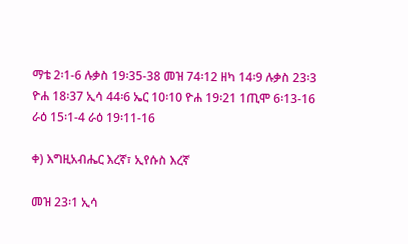ማቴ 2፡1-6 ሉቃስ 19፡35-38 መዝ 74፡12 ዘካ 14፡9 ሉቃስ 23፡3 ዮሐ 18፡37 ኢሳ 44፡6 ኤር 10፡10 ዮሐ 19፡21 1ጢሞ 6፡13-16 ራዕ 15፡1-4 ራዕ 19፡11-16

ቀ) እግዚአብሔር እረኛ፣ ኢየሱስ እረኛ

መዝ 23፡1 ኢሳ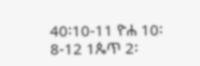40፡10-11 ዮሐ 10፡8-12 1ጴጥ 2፡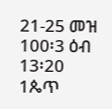21-25 መዝ 100፡3 ዕብ 13፡20 1ጴጥ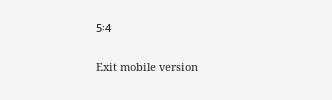5፡4

Exit mobile version